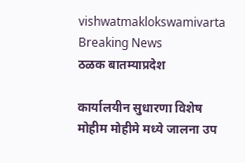vishwatmaklokswamivarta
Breaking News
ठळक बातम्याप्रदेश

कार्यालयीन सुधारणा विशेष मोहीम मोहीमे मध्ये जालना उप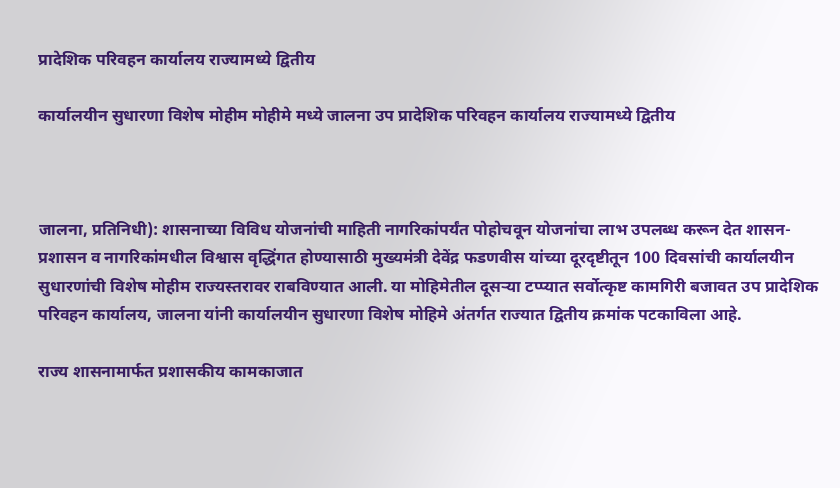प्रादेशिक परिवहन कार्यालय राज्यामध्ये द्वितीय

कार्यालयीन सुधारणा विशेष मोहीम मोहीमे मध्ये जालना उप प्रादेशिक परिवहन कार्यालय राज्यामध्ये द्वितीय



जालना, प्रतिनिधी): शासनाच्या विविध योजनांची माहिती नागरिकांपर्यंत पोहोचवून योजनांचा लाभ उपलब्ध करून देत शासन-प्रशासन व नागरिकांमधील विश्वास वृद्धिंगत होण्यासाठी मुख्यमंत्री देवेंद्र फडणवीस यांच्या दूरदृष्टीतून 100 दिवसांची कार्यालयीन सुधारणांची विशेष मोहीम राज्यस्तरावर राबविण्यात आली. या मोहिमेतील दूसऱ्या टप्प्यात सर्वोत्कृष्ट कामगिरी बजावत उप प्रादेशिक परिवहन कार्यालय, जालना यांनी कार्यालयीन सुधारणा विशेष मोहिमे अंतर्गत राज्यात द्वितीय क्रमांक पटकाविला आहे.

राज्य शासनामार्फत प्रशासकीय कामकाजात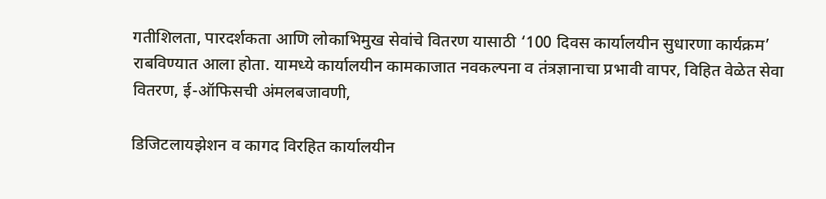गतीशिलता, पारदर्शकता आणि लोकाभिमुख सेवांचे वितरण यासाठी ‘100 दिवस कार्यालयीन सुधारणा कार्यक्रम’ राबविण्यात आला होता. यामध्ये कार्यालयीन कामकाजात नवकल्पना व तंत्रज्ञानाचा प्रभावी वापर, विहित वेळेत सेवा वितरण, ई-ऑफिसची अंमलबजावणी,

डिजिटलायझेशन व कागद विरहित कार्यालयीन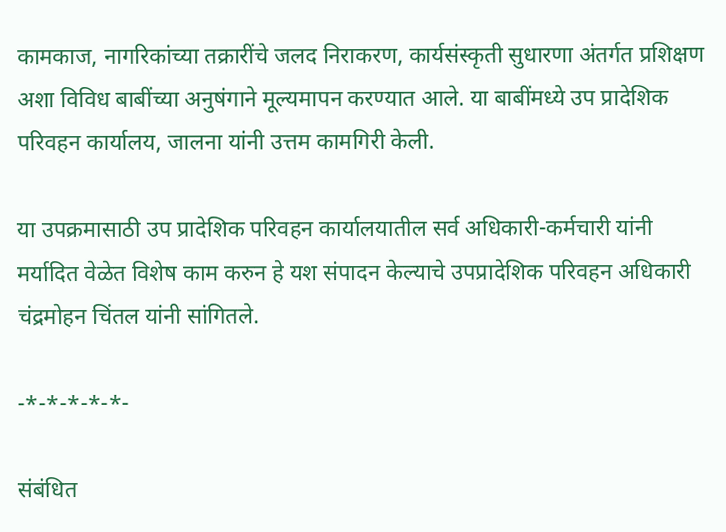कामकाज, नागरिकांच्या तक्रारींचे जलद निराकरण, कार्यसंस्कृती सुधारणा अंतर्गत प्रशिक्षण अशा विविध बाबींच्या अनुषंगाने मूल्यमापन करण्यात आले. या बाबींमध्ये उप प्रादेशिक परिवहन कार्यालय, जालना यांनी उत्तम कामगिरी केली.

या उपक्रमासाठी उप प्रादेशिक परिवहन कार्यालयातील सर्व अधिकारी-कर्मचारी यांनी मर्यादित वेळेत विशेष काम करुन हे यश संपादन केल्याचे उपप्रादेशिक परिवहन अधिकारी चंद्रमोहन चिंतल यांनी सांगितले.

-*-*-*-*-*-

संबंधित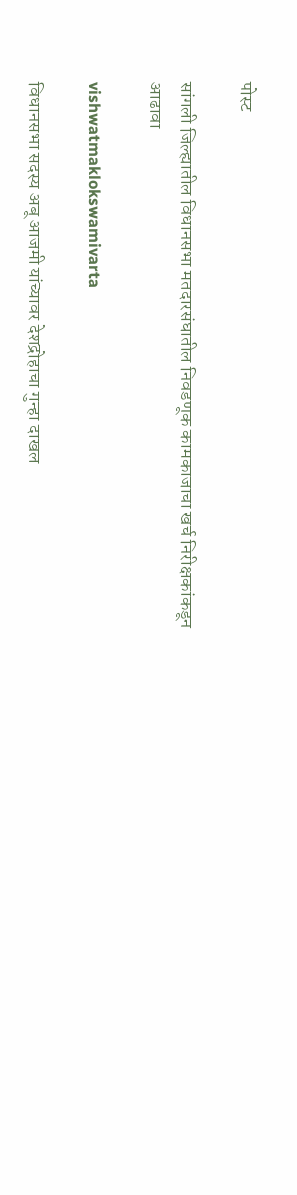पोस्ट

सांगली जिल्ह्यातील विधानसभा मतदारसंघातील निवडणूक कामकाजाचा खर्च निरीक्षकांकडून आढावा

vishwatmaklokswamivarta

विधानसभा सदस्य अबू आजमी यांच्यावर देशद्रोहाचा गुन्हा दाखल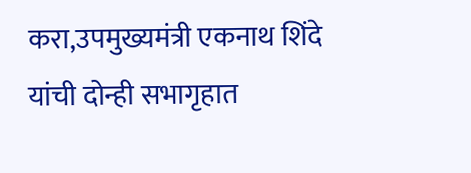करा,उपमुख्यमंत्री एकनाथ शिंदे यांची दोन्ही सभागृहात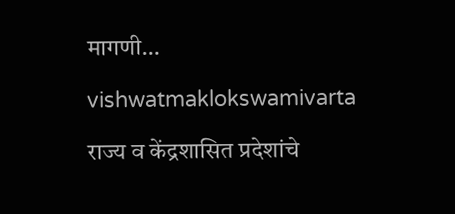मागणी…

vishwatmaklokswamivarta

राज्य व केंद्रशासित प्रदेशांचे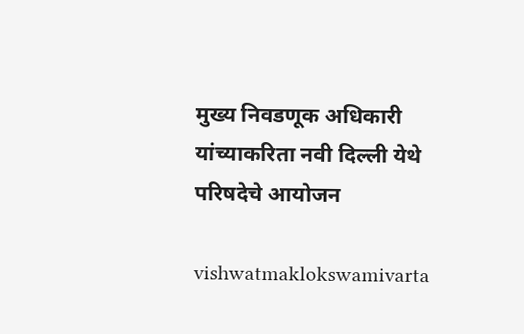मुख्य निवडणूक अधिकारी यांच्याकरिता नवी दिल्ली येथे परिषदेचे आयोजन

vishwatmaklokswamivarta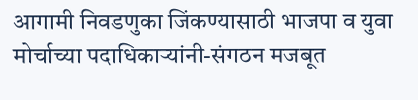आगामी निवडणुका जिंकण्यासाठी भाजपा व युवा मोर्चाच्या पदाधिकाऱ्यांनी-संगठन मजबूत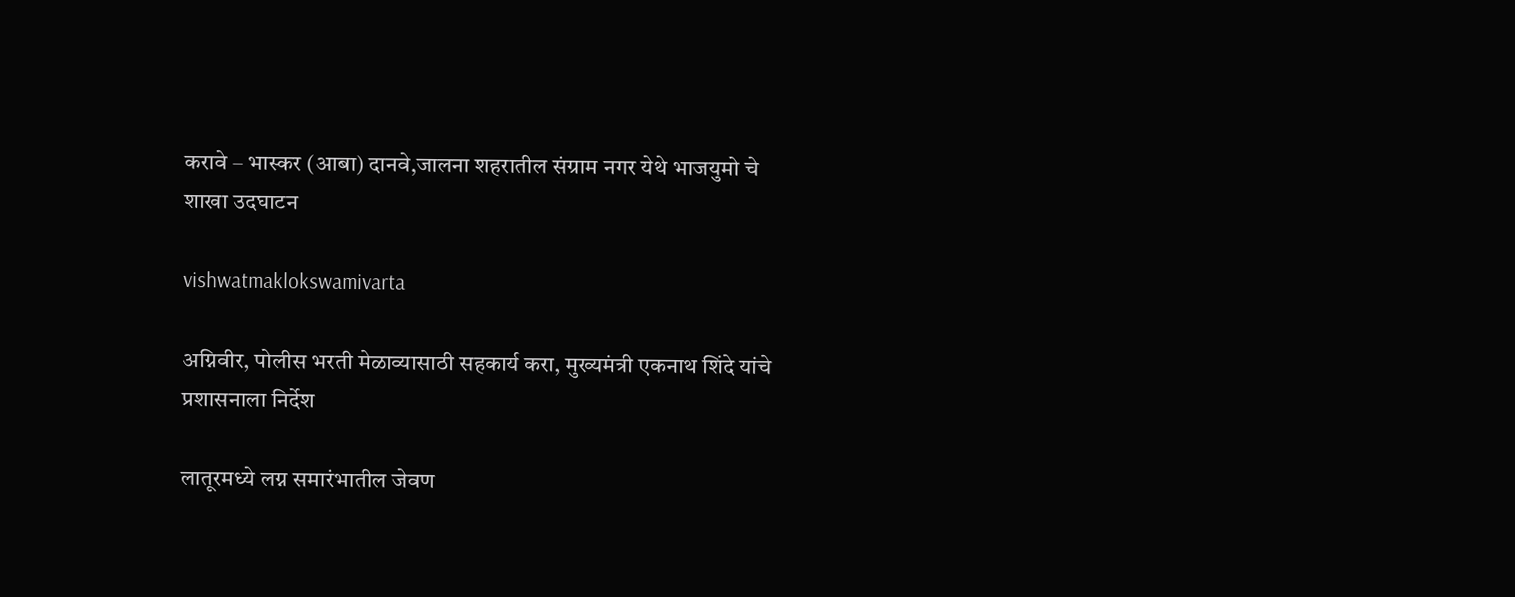करावे – भास्कर (आबा) दानवे,जालना शहरातील संग्राम नगर येथे भाजयुमो चे शाखा उदघाटन

vishwatmaklokswamivarta

अग्निवीर, पोलीस भरती मेळाव्यासाठी सहकार्य करा, मुख्यमंत्री एकनाथ शिंदे यांचे प्रशासनाला निर्देश

लातूरमध्ये लग्न समारंभातील जेवण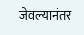जेवल्यानंतर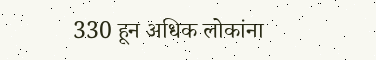330 हून अधिक लोकांना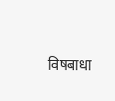विषबाधा